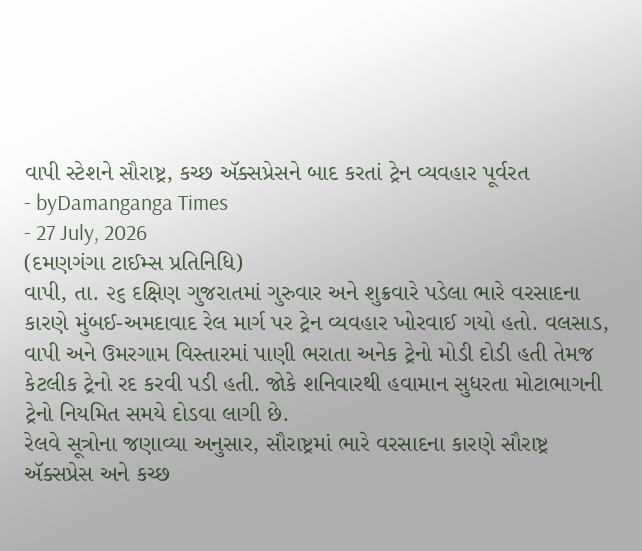વાપી સ્ટેશને સૌરાષ્ટ્ર, કચ્છ ઍક્સપ્રેસને બાદ કરતાં ટ્રેન વ્યવહાર પૂર્વરત
- byDamanganga Times
- 27 July, 2026
(દમણગંગા ટાઈમ્સ પ્રતિનિધિ)
વાપી, તા. ૨૬ દક્ષિણ ગુજરાતમાં ગુરુવાર અને શુક્રવારે પડેલા ભારે વરસાદના કારણે મુંબઈ-અમદાવાદ રેલ માર્ગ પર ટ્રેન વ્યવહાર ખોરવાઈ ગયો હતો. વલસાડ, વાપી અને ઉમરગામ વિસ્તારમાં પાણી ભરાતા અનેક ટ્રેનો મોડી દોડી હતી તેમજ કેટલીક ટ્રેનો રદ કરવી પડી હતી. જોકે શનિવારથી હવામાન સુધરતા મોટાભાગની ટ્રેનો નિયમિત સમયે દોડવા લાગી છે.
રેલવે સૂત્રોના જણાવ્યા અનુસાર, સૌરાષ્ટ્રમાં ભારે વરસાદના કારણે સૌરાષ્ટ્ર ઍક્સપ્રેસ અને કચ્છ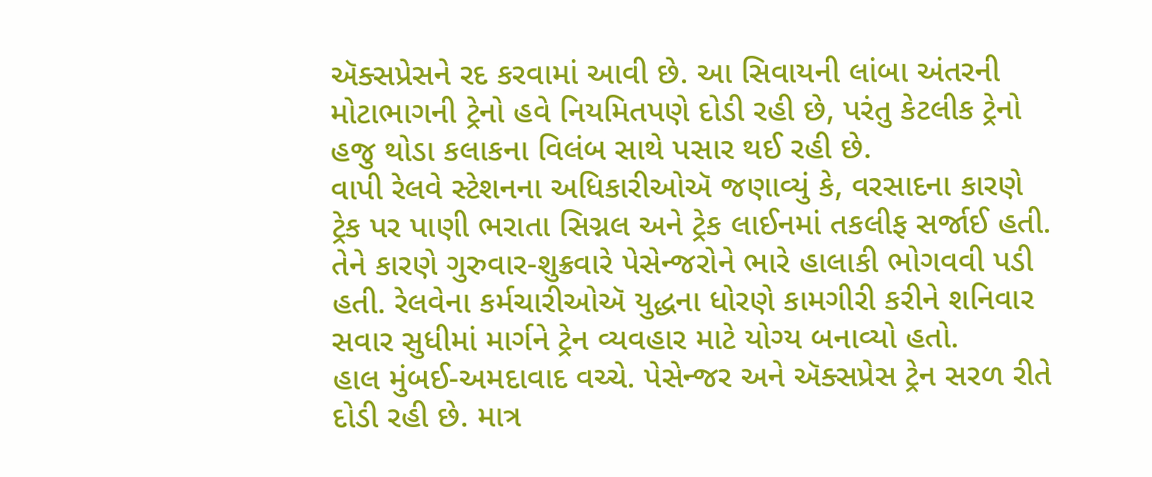ઍક્સપ્રેસને રદ કરવામાં આવી છે. આ સિવાયની લાંબા અંતરની મોટાભાગની ટ્રેનો હવે નિયમિતપણે દોડી રહી છે, પરંતુ કેટલીક ટ્રેનો હજુ થોડા કલાકના વિલંબ સાથે પસાર થઈ રહી છે.
વાપી રેલવે સ્ટેશનના અધિકારીઓઍ જણાવ્યું કે, વરસાદના કારણે ટ્રેક પર પાણી ભરાતા સિગ્નલ અને ટ્રેક લાઈનમાં તકલીફ સર્જાઈ હતી. તેને કારણે ગુરુવાર-શુક્રવારે પેસેન્જરોને ભારે હાલાકી ભોગવવી પડી હતી. રેલવેના કર્મચારીઓઍ યુદ્ધના ધોરણે કામગીરી કરીને શનિવાર સવાર સુધીમાં માર્ગને ટ્રેન વ્યવહાર માટે યોગ્ય બનાવ્યો હતો.
હાલ મુંબઈ-અમદાવાદ વચ્ચે. પેસેન્જર અને ઍક્સપ્રેસ ટ્રેન સરળ રીતે દોડી રહી છે. માત્ર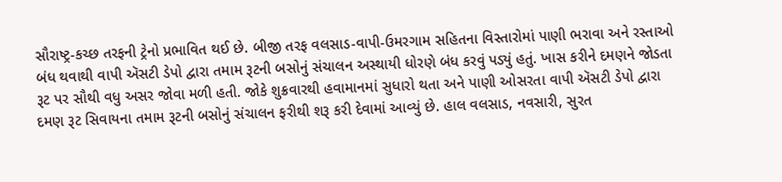સૌરાષ્ટ્ર-કચ્છ તરફની ટ્રેનો પ્રભાવિત થઈ છે. બીજી તરફ વલસાડ-વાપી-ઉમરગામ સહિતના વિસ્તારોમાં પાણી ભરાવા અને રસ્તાઓ બંધ થવાથી વાપી ઍસટી ડેપો દ્વારા તમામ રૂટની બસોનું સંચાલન અસ્થાયી ધોરણે બંધ કરવું પડ્યું હતું. ખાસ કરીને દમણને જોડતા રૂટ પર સૌથી વધુ અસર જોવા મળી હતી. જોકે શુક્રવારથી હવામાનમાં સુધારો થતા અને પાણી ઓસરતા વાપી ઍસટી ડેપો દ્વારા દમણ રૂટ સિવાયના તમામ રૂટની બસોનું સંચાલન ફરીથી શરૂ કરી દેવામાં આવ્યું છે. હાલ વલસાડ, નવસારી, સુરત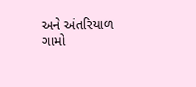અને અંતરિયાળ ગામો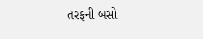તરફની બસો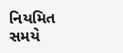નિયમિત સમયે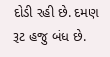દોડી રહી છે. દમણ રૂટ હજુ બંધ છે.